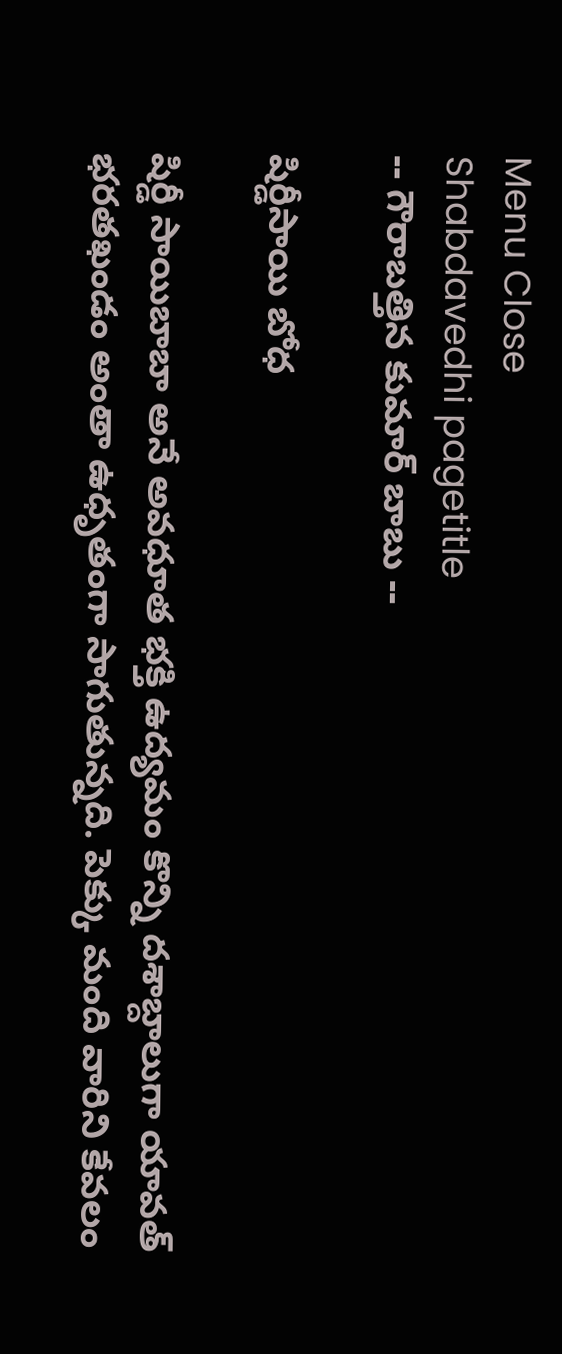Menu Close
Shabdavedhi pagetitle
-- గౌరాబత్తిన కుమార్ బాబు --

షిర్డీసాయి బోధ

షిర్డీ సాయిబాబా అనే అవధూత భక్తి ఉద్యమం కొన్ని దశాబ్దాలుగా యావత్ భరతఖండం అంతా ఉధృతంగా సాగుతున్నది. పెక్కు మంది వారిని కేవలం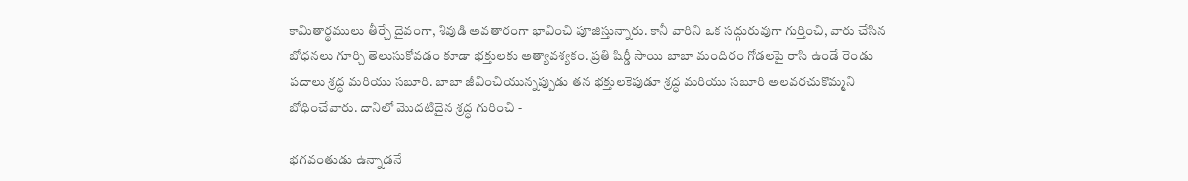కామితార్థములు తీర్చే దైవంగా, శివుడి అవతారంగా భావించి పూజిస్తున్నారు. కానీ వారిని ఒక సద్గురువుగా గుర్తించి, వారు చేసిన బోధనలు గూర్చి తెలుసుకోవడం కూడా భక్తులకు అత్యావశ్యకం. ప్రతి షిర్డీ సాయి బాబా మందిరం గోడలపై రాసి ఉండే రెండు పదాలు శ్రద్ధ మరియు సబూరి. బాబా జీవించియున్నప్పుడు తన భక్తులకెపుడూ శ్రద్ధ మరియు సబూరి అలవరచుకొమ్మని బోధించేవారు. దానిలో మొదటిదైన శ్రద్ధ గురించి -

భగవంతుడు ఉన్నాడనే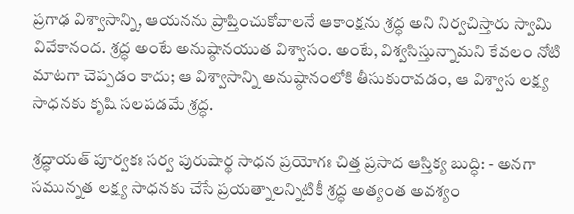ప్రగాఢ విశ్వాసాన్ని, ఆయనను ప్రాప్తించుకోవాలనే ఆకాంక్షను శ్రద్ధ అని నిర్వచిస్తారు స్వామి వివేకానంద. శ్రద్ధ అంటే అనుష్ఠానయుత విశ్వాసం. అంటే, విశ్వసిస్తున్నామని కేవలం నోటి మాటగా చెప్పడం కాదు; ఆ విశ్వాసాన్ని అనుష్ఠానంలోకి తీసుకురావడం, ఆ విశ్వాస లక్ష్య సాధనకు కృషి సలపడమే శ్రద్ధ.

శ్రద్ధాయత్ పూర్వకః సర్వ పురుషార్థ సాధన ప్రయోగః చిత్త ప్రసాద ఆస్తిక్య బుద్ధి: - అనగా సమున్నత లక్ష్య సాధనకు చేసే ప్రయత్నాలన్నిటికీ శ్రద్ధ అత్యంత అవశ్యం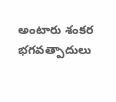అంటారు శంకర భగవత్పాదులు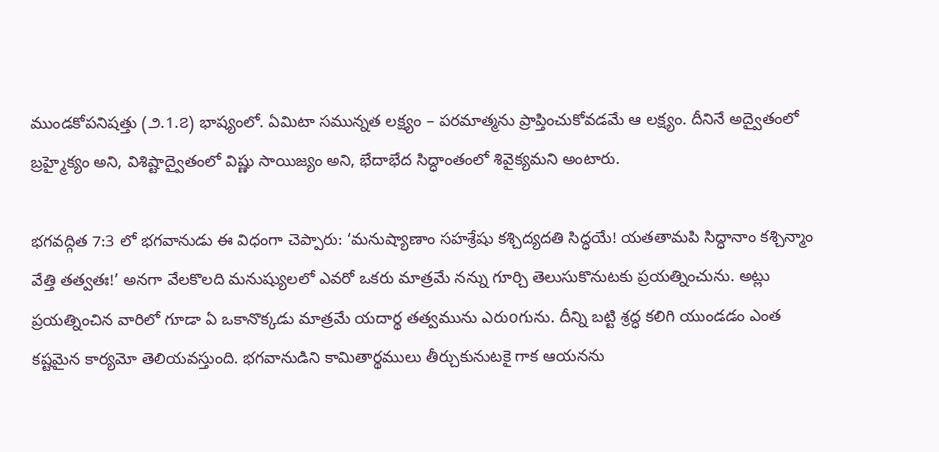ముండకోపనిషత్తు (౨.1.౭) భాష్యంలో. ఏమిటా సమున్నత లక్ష్యం – పరమాత్మను ప్రాప్తించుకోవడమే ఆ లక్ష్యం. దీనినే అద్వైతంలో బ్రహ్మైక్యం అని, విశిష్టాద్వైతంలో విష్ణు సాయిజ్యం అని, భేదాభేద సిద్ధాంతంలో శివైక్యమని అంటారు.

భగవద్గిత 7:3 లో భగవానుడు ఈ విధంగా చెప్పారు: ‘మనుష్యాణాం సహశ్రేషు కశ్చిద్యదతి సిద్ధయే! యతతామపి సిద్ధానాం కశ్చిన్మాం వేత్తి తత్వతః!’ అనగా వేలకొలది మనుష్యులలో ఎవరో ఒకరు మాత్రమే నన్ను గూర్చి తెలుసుకొనుటకు ప్రయత్నించును. అట్లు ప్రయత్నించిన వారిలో గూడా ఏ ఒకానొక్కడు మాత్రమే యదార్థ తత్వమును ఎరుoగును. దీన్ని బట్టి శ్రద్ధ కలిగి యుండడం ఎంత కష్టమైన కార్యమో తెలియవస్తుంది. భగవానుడిని కామితార్థములు తీర్చుకునుటకై గాక ఆయనను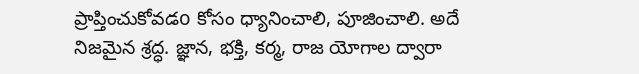ప్రాప్తించుకోవడo కోసం ధ్యానించాలి, పూజించాలి. అదే నిజమైన శ్రద్ధ. జ్ఞాన, భక్తి, కర్మ, రాజ యోగాల ద్వారా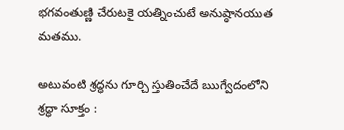భగవంతుణ్ణి చేరుటకై యత్నించుటే అనుష్ఠానయుత మతము.

అటువంటి శ్రద్ధను గూర్చి స్తుతించేదే ఋగ్వేదంలోని శ్రద్ధా సూక్తం :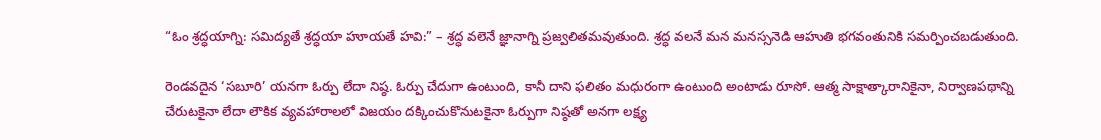“ఓం శ్రద్ధయాగ్ని: సమిద్యతే శ్రద్ధయా హూయతే హవి:” – శ్రద్ధ వలెనే జ్ఞానాగ్ని ప్రజ్వలితమవుతుంది. శ్రద్ధ వలనే మన మనస్సనెడి ఆహుతి భగవంతునికి సమర్పించబడుతుంది.

రెండవదైన ‘సబూరి’ యనగా ఓర్పు లేదా నిష్ఠ. ఓర్పు చేదుగా ఉంటుంది, కానీ దాని ఫలితం మధురంగా ఉంటుంది అంటాడు రూసో. ఆత్మ సాక్షాత్కారానికైనా, నిర్వాణపథాన్ని చేరుటకైనా లేదా లౌకిక వ్యవహారాలలో విజయం దక్కించుకొనుటకైనా ఓర్పుగా నిష్ఠతో అనగా లక్ష్య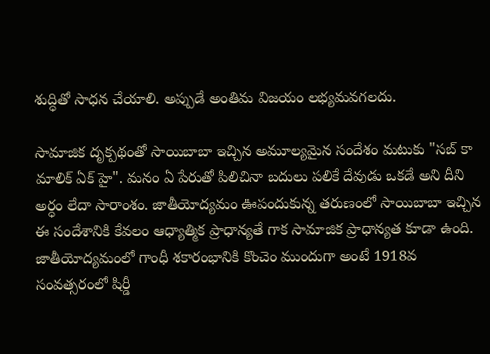శుద్ధితో సాధన చేయాలి. అప్పుడే అంతిమ విజయం లభ్యమవగలదు.

సామాజిక దృక్పథంతో సాయిబాబా ఇచ్చిన అమూల్యమైన సందేశం మటుకు "సబ్ కా మాలిక్ ఏక్ హై". మనం ఏ పేరుతో పిలిచినా బదులు పలికే దేవుడు ఒకడే అని దీని అర్ధం లేదా సారాంశం. జాతీయోద్యమం ఊపందుకున్న తరుణంలో సాయిబాబా ఇచ్చిన ఈ సందేశానికి కేవలం ఆధ్యాత్మిక ప్రాధాన్యతే గాక సామాజిక ప్రాధాన్యత కూడా ఉంది. జాతీయోద్యమంలో గాంధీ శకారంభానికి కొంచెం ముందుగా అంటే 1918వ సంవత్సరంలో షిర్డీ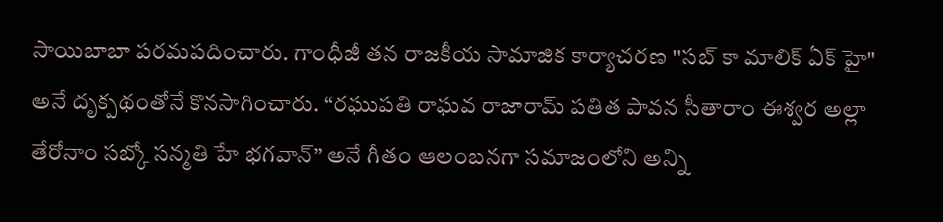సాయిబాబా పరమపదించారు. గాంధీజీ తన రాజకీయ సామాజిక కార్యాచరణ "సబ్ కా మాలిక్ ఏక్ హై" అనే దృక్పథంతోనే కొనసాగించారు. “రఘుపతి రాఘవ రాజారామ్ పతిత పావన సీతారాం ఈశ్వర అల్లా తేరోనాం సబ్కో సన్మతి హే భగవాన్” అనే గీతం ఆలంబనగా సమాజంలోని అన్ని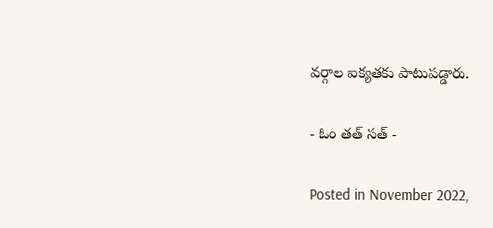వర్గాల ఐక్యతకు పాటుపడ్డారు.

- ఓం తత్ సత్ -

Posted in November 2022,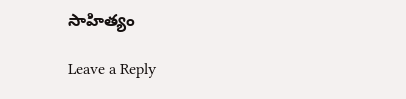సాహిత్యం

Leave a Reply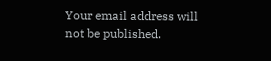Your email address will not be published.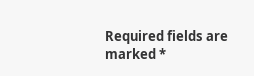Required fields are marked *